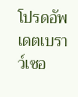โปรดอัพเดตเบราว์เซอ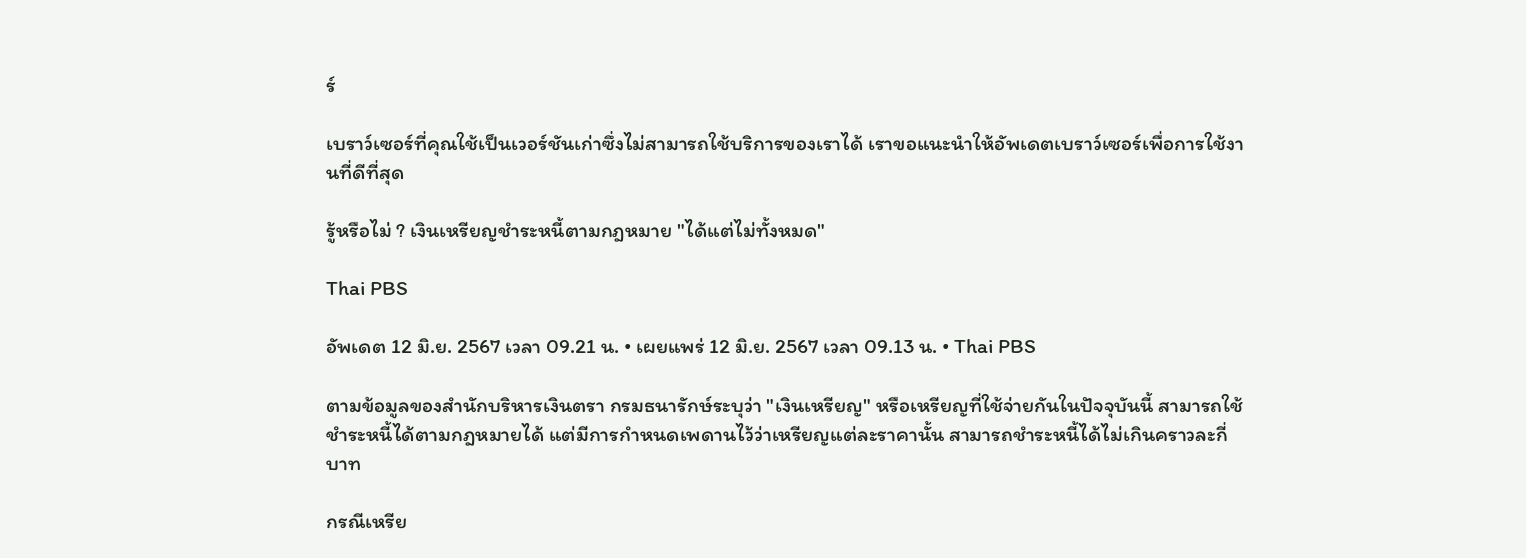ร์

เบราว์เซอร์ที่คุณใช้เป็นเวอร์ชันเก่าซึ่งไม่สามารถใช้บริการของเราได้ เราขอแนะนำให้อัพเดตเบราว์เซอร์เพื่อการใช้งานที่ดีที่สุด

รู้หรือไม่ ? เงินเหรียญชำระหนี้ตามกฎหมาย "ได้แต่ไม่ทั้งหมด"

Thai PBS

อัพเดต 12 มิ.ย. 2567 เวลา 09.21 น. • เผยแพร่ 12 มิ.ย. 2567 เวลา 09.13 น. • Thai PBS

ตามข้อมูลของสำนักบริหารเงินตรา กรมธนารักษ์ระบุว่า "เงินเหรียญ" หรือเหรียญที่ใช้จ่ายกันในปัจจุบันนี้ สามารถใช้ชำระหนี้ได้ตามกฎหมายได้ แต่มีการกำหนดเพดานไว้ว่าเหรียญแต่ละราคานั้น สามารถชำระหนี้ได้ไม่เกินคราวละกี่บาท

กรณีเหรีย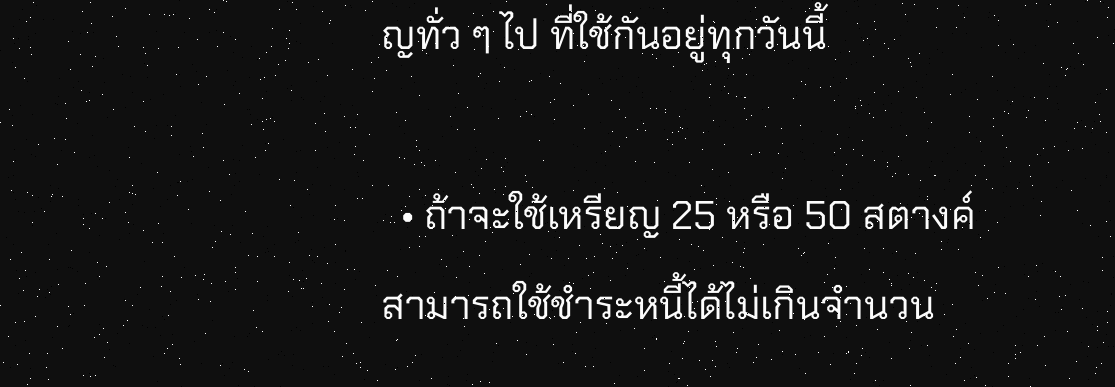ญทั่ว ๆ ไป ที่ใช้กันอยู่ทุกวันนี้

  • ถ้าจะใช้เหรียญ 25 หรือ 50 สตางค์ สามารถใช้ชำระหนี้ได้ไม่เกินจำนวน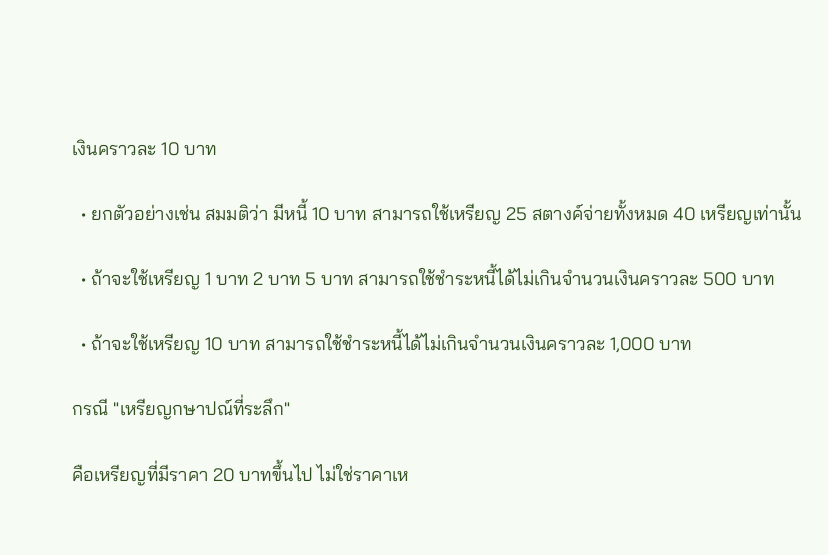เงินคราวละ 10 บาท

  • ยกตัวอย่างเช่น สมมติว่า มีหนี้ 10 บาท สามารถใช้เหรียญ 25 สตางค์จ่ายทั้งหมด 40 เหรียญเท่านั้น

  • ถ้าจะใช้เหรียญ 1 บาท 2 บาท 5 บาท สามารถใช้ชำระหนี้ได้ไม่เกินจำนวนเงินคราวละ 500 บาท

  • ถ้าจะใช้เหรียญ 10 บาท สามารถใช้ชำระหนี้ได้ไม่เกินจำนวนเงินคราวละ 1,000 บาท

กรณี "เหรียญกษาปณ์ที่ระลึก"

คือเหรียญที่มีราคา 20 บาทขึ้นไป ไม่ใช่ราคาเห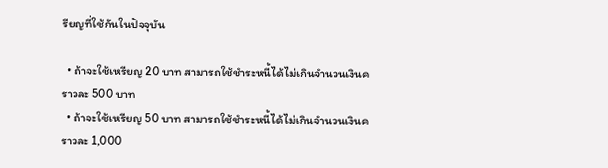รียญที่ใช้กันในปัจจุบัน

  • ถ้าจะใช้เหรียญ 20 บาท สามารถใช้ชำระหนี้ได้ไม่เกินจำนวนเงินคราวละ 500 บาท
  • ถ้าจะใช้เหรียญ 50 บาท สามารถใช้ชำระหนี้ได้ไม่เกินจำนวนเงินคราวละ 1,000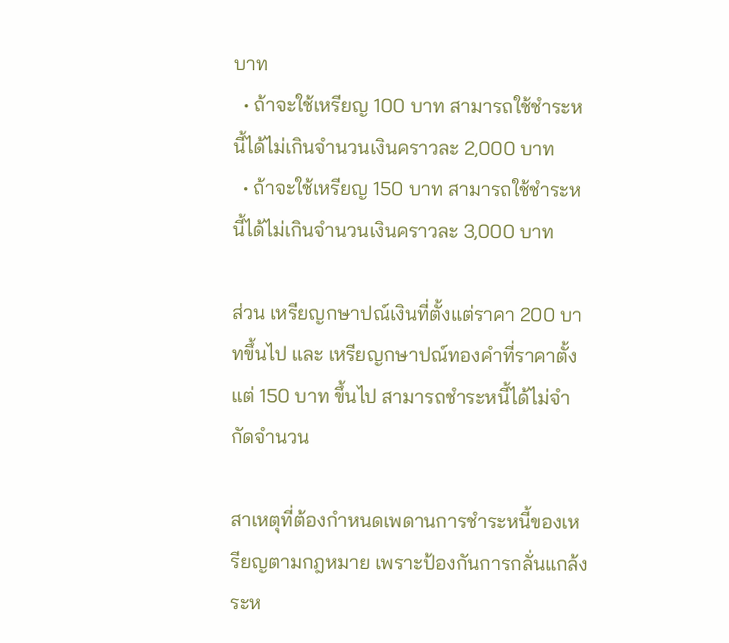บาท
  • ถ้าจะใช้เหรียญ 100 บาท สามารถใช้ชำระหนี้ได้ไม่เกินจำนวนเงินคราวละ 2,000 บาท
  • ถ้าจะใช้เหรียญ 150 บาท สามารถใช้ชำระหนี้ได้ไม่เกินจำนวนเงินคราวละ 3,000 บาท

ส่วน เหรียญกษาปณ์เงินที่ตั้งแต่ราคา 200 บาทขึ้นไป และ เหรียญกษาปณ์ทองคำที่ราคาตั้งแต่ 150 บาท ขึ้นไป สามารถชำระหนี้ได้ไม่จำกัดจำนวน

สาเหตุที่ต้องกำหนดเพดานการชำระหนี้ของเหรียญตามกฎหมาย เพราะป้องกันการกลั่นแกล้งระห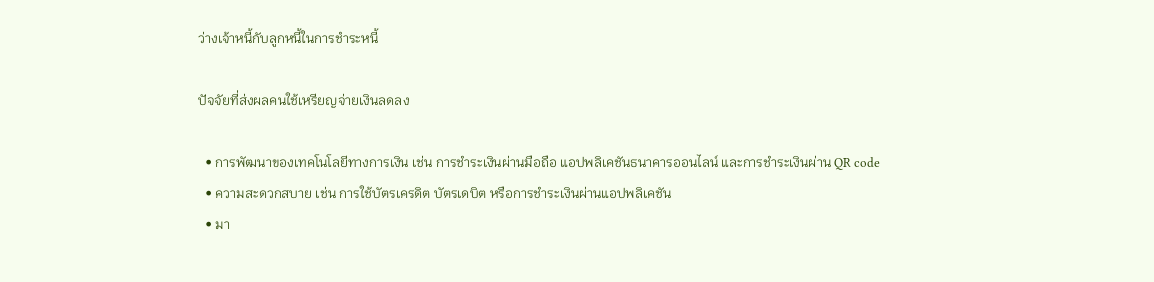ว่างเจ้าหนี้กับลูกหนี้ในการชำระหนี้

ปัจจัยที่ส่งผลคนใช้เหรียญจ่ายเงินลดลง

  • การพัฒนาของเทคโนโลยีทางการเงิน เช่น การชำระเงินผ่านมือถือ แอปพลิเคชันธนาคารออนไลน์ และการชำระเงินผ่าน QR code
  • ความสะดวกสบาย เช่น การใช้บัตรเครดิต บัตรเดบิต หรือการชำระเงินผ่านแอปพลิเคชัน
  • มา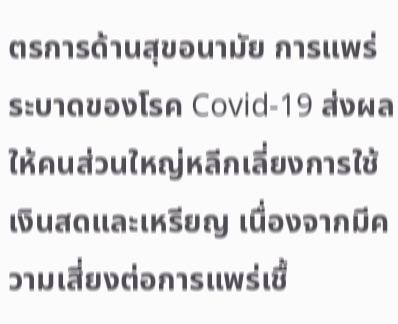ตรการด้านสุขอนามัย การแพร่ระบาดของโรค Covid-19 ส่งผลให้คนส่วนใหญ่หลีกเลี่ยงการใช้เงินสดและเหรียญ เนื่องจากมีความเสี่ยงต่อการแพร่เชื้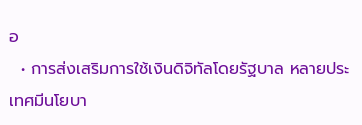อ
  • การส่งเสริมการใช้เงินดิจิทัลโดยรัฐบาล หลายประเทศมีนโยบา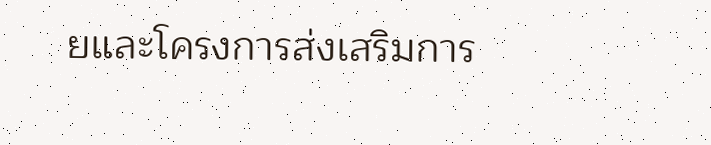ยและโครงการส่งเสริมการ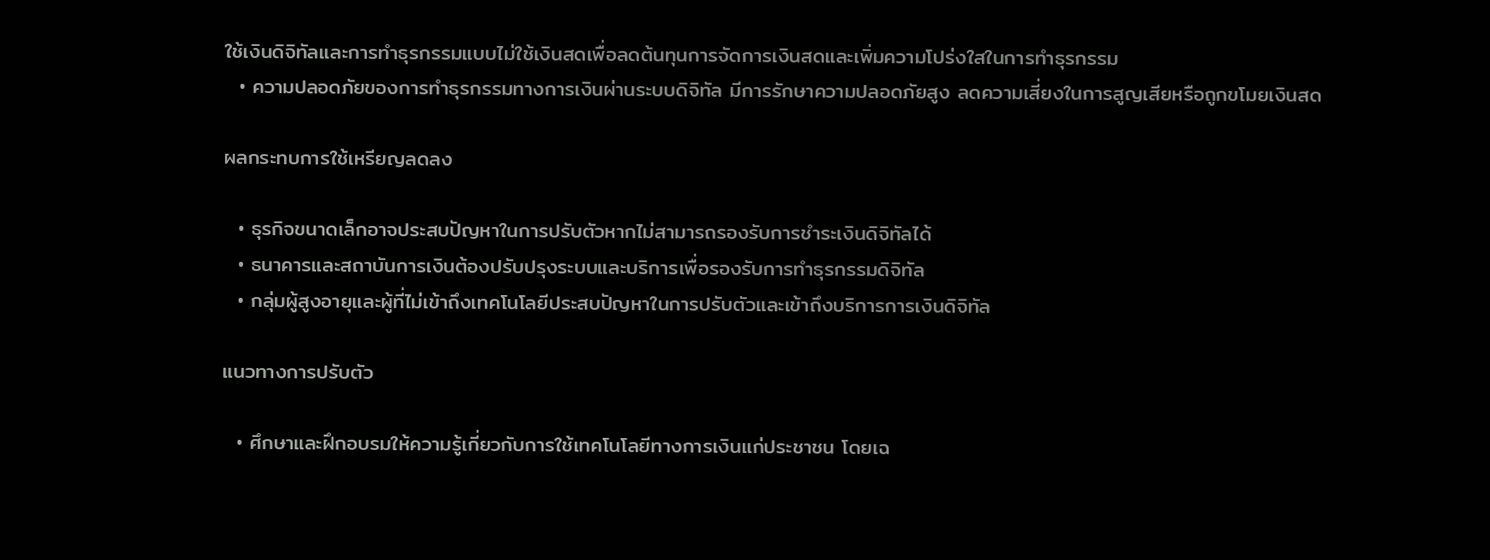ใช้เงินดิจิทัลและการทำธุรกรรมแบบไม่ใช้เงินสดเพื่อลดต้นทุนการจัดการเงินสดและเพิ่มความโปร่งใสในการทำธุรกรรม
  • ความปลอดภัยของการทำธุรกรรมทางการเงินผ่านระบบดิจิทัล มีการรักษาความปลอดภัยสูง ลดความเสี่ยงในการสูญเสียหรือถูกขโมยเงินสด

ผลกระทบการใช้เหรียญลดลง

  • ธุรกิจขนาดเล็กอาจประสบปัญหาในการปรับตัวหากไม่สามารถรองรับการชำระเงินดิจิทัลได้
  • ธนาคารและสถาบันการเงินต้องปรับปรุงระบบและบริการเพื่อรองรับการทำธุรกรรมดิจิทัล
  • กลุ่มผู้สูงอายุและผู้ที่ไม่เข้าถึงเทคโนโลยีประสบปัญหาในการปรับตัวและเข้าถึงบริการการเงินดิจิทัล

แนวทางการปรับตัว

  • ศึกษาและฝึกอบรมให้ความรู้เกี่ยวกับการใช้เทคโนโลยีทางการเงินแก่ประชาชน โดยเฉ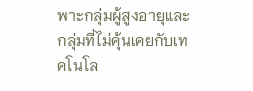พาะกลุ่มผู้สูงอายุและกลุ่มที่ไม่คุ้นเคยกับเทคโนโล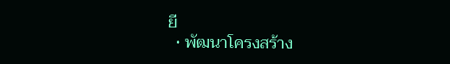ยี
  • พัฒนาโครงสร้าง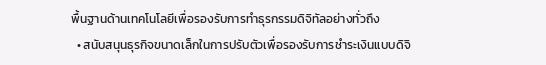พื้นฐานด้านเทคโนโลยีเพื่อรองรับการทำธุรกรรมดิจิทัลอย่างทั่วถึง
  • สนับสนุนธุรกิจขนาดเล็กในการปรับตัวเพื่อรองรับการชำระเงินแบบดิจิ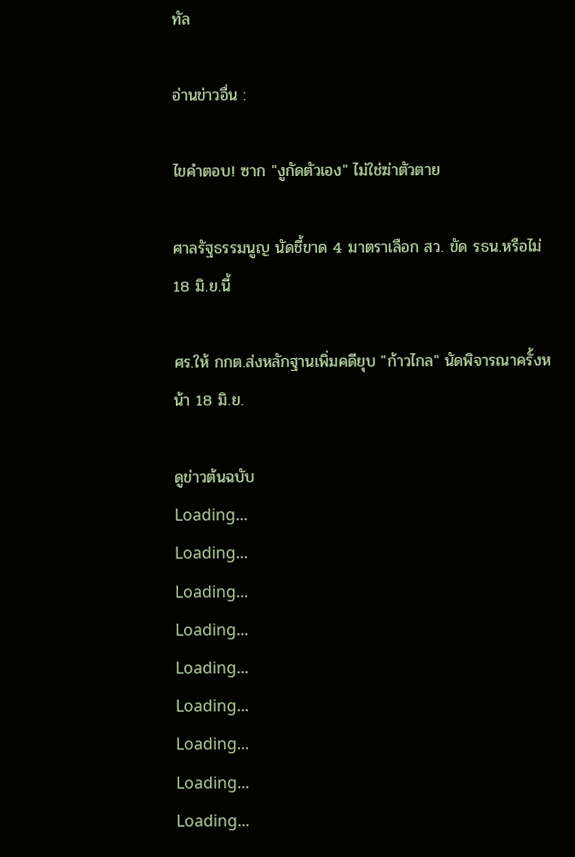ทัล

อ่านข่าวอื่น :

ไขคำตอบ! ซาก "งูกัดตัวเอง" ไม่ใช่ฆ่าตัวตาย

ศาลรัฐธรรมนูญ นัดชี้ขาด 4 มาตราเลือก สว. ขัด รธน.หรือไม่ 18 มิ.ย.นี้

ศร.ให้ กกต.ส่งหลักฐานเพิ่มคดียุบ "ก้าวไกล" นัดพิจารณาครั้งหน้า 18 มิ.ย.

ดูข่าวต้นฉบับ
Loading...
Loading...
Loading...
Loading...
Loading...
Loading...
Loading...
Loading...
Loading...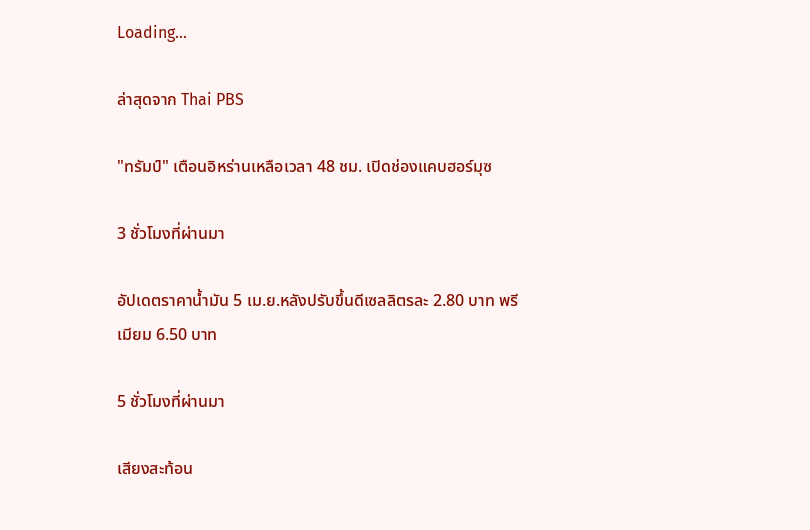Loading...

ล่าสุดจาก Thai PBS

"ทรัมป์" เตือนอิหร่านเหลือเวลา 48 ชม. เปิดช่องแคบฮอร์มุซ

3 ชั่วโมงที่ผ่านมา

อัปเดตราคาน้ำมัน 5 เม.ย.หลังปรับขึ้นดีเซลลิตรละ 2.80 บาท พรีเมียม 6.50 บาท

5 ชั่วโมงที่ผ่านมา

เสียงสะท้อน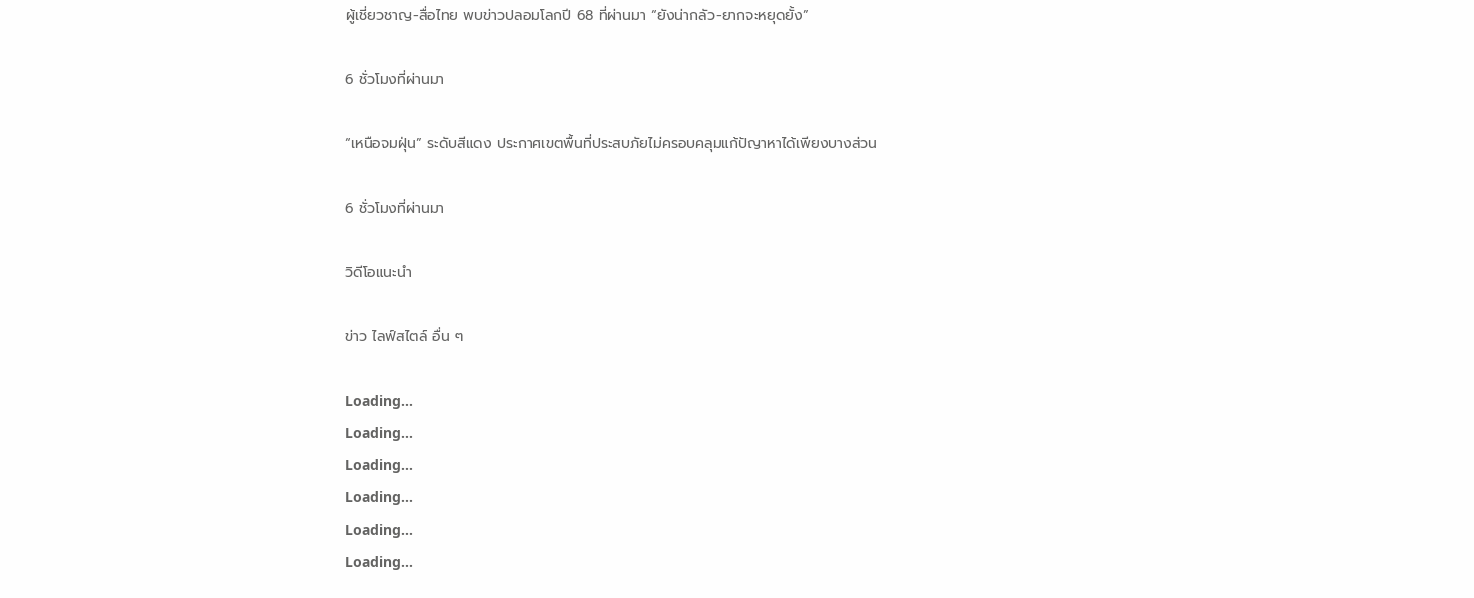ผู้เชี่ยวชาญ-สื่อไทย พบข่าวปลอมโลกปี 68 ที่ผ่านมา “ยังน่ากลัว-ยากจะหยุดยั้ง”

6 ชั่วโมงที่ผ่านมา

“เหนือจมฝุ่น” ระดับสีแดง ประกาศเขตพื้นที่ประสบภัยไม่ครอบคลุมแก้ปัญาหาได้เพียงบางส่วน

6 ชั่วโมงที่ผ่านมา

วิดีโอแนะนำ

ข่าว ไลฟ์สไตล์ อื่น ๆ

Loading...
Loading...
Loading...
Loading...
Loading...
Loading...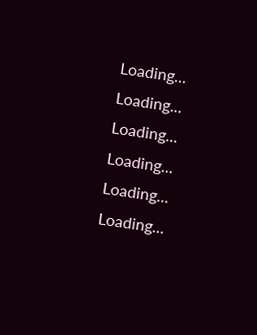Loading...
Loading...
Loading...
Loading...
Loading...
Loading...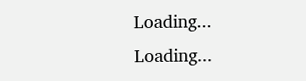Loading...
Loading...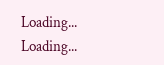Loading...
Loading...